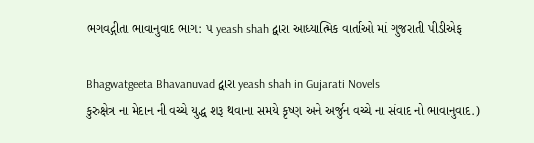ભગવદ્ગીતા ભાવાનુવાદ ભાગ: ૫ yeash shah દ્વારા આધ્યાત્મિક વાર્તાઓ માં ગુજરાતી પીડીએફ

Bhagwatgeeta Bhavanuvad દ્વારા yeash shah in Gujarati Novels
કુરુક્ષેત્ર ના મેદાન ની વચ્ચે યુદ્ધ શરૂ થવાના સમયે કૃષ્ણ અને અર્જુન વચ્ચે ના સંવાદ નો ભાવાનુવાદ.)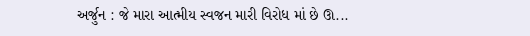અર્જુન : જે મારા આત્મીય સ્વજન મારી વિરોધ માં છે ઊ...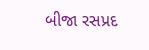બીજા રસપ્રદ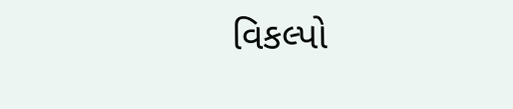વિકલ્પો